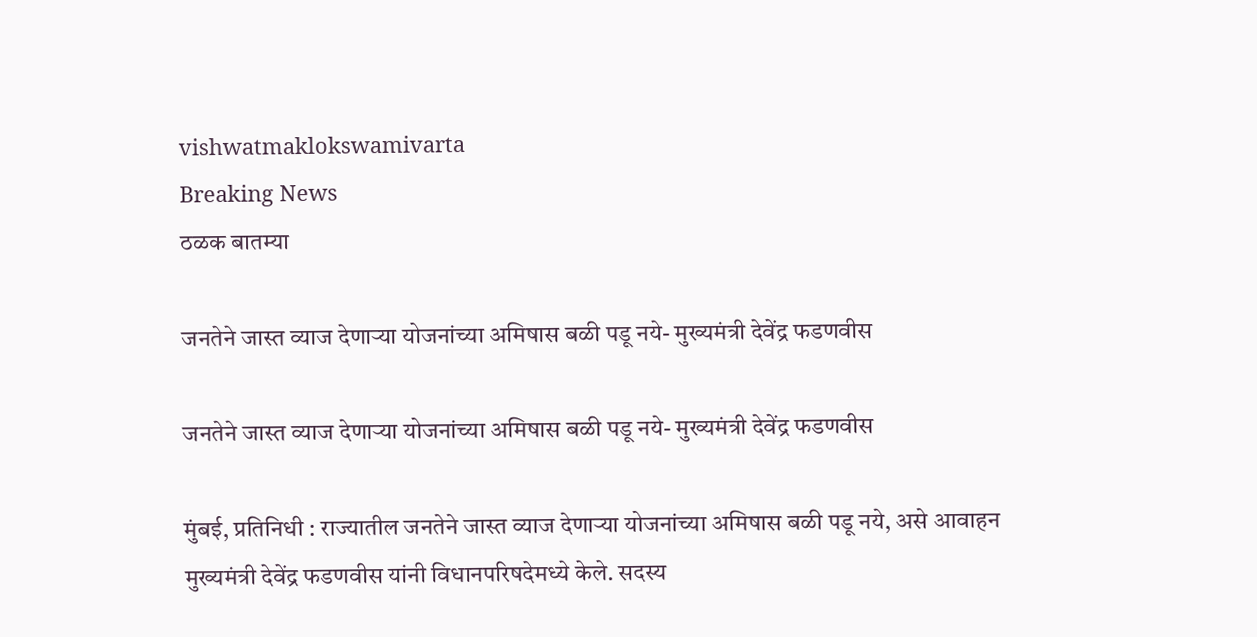vishwatmaklokswamivarta
Breaking News
ठळक बातम्या

जनतेने जास्त व्याज देणाऱ्या योजनांच्या अमिषास बळी पडू नये- मुख्यमंत्री देवेंद्र फडणवीस

जनतेने जास्त व्याज देणाऱ्या योजनांच्या अमिषास बळी पडू नये- मुख्यमंत्री देवेंद्र फडणवीस

मुंबई, प्रतिनिधी : राज्यातील जनतेने जास्त व्याज देणाऱ्या योजनांच्या अमिषास बळी पडू नये, असे आवाहन मुख्यमंत्री देवेंद्र फडणवीस यांनी विधानपरिषदेमध्ये केले. सदस्य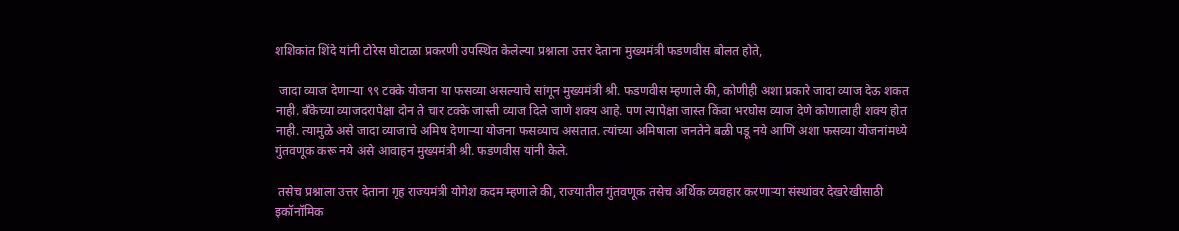शशिकांत शिंदे यांनी टोरेस घोटाळा प्रकरणी उपस्थित केलेल्या प्रश्नाला उत्तर देताना मुख्यमंत्री फडणवीस बोलत होते,

 जादा व्याज देणाऱ्या ९९ टक्के योजना या फसव्या असल्याचे सांगून मुख्यमंत्री श्री. फडणवीस म्हणाले की, कोणीही अशा प्रकारे जादा व्याज देऊ शकत नाही. बँकेच्या व्याजदरापेक्षा दोन ते चार टक्के जास्ती व्याज दिले जाणे शक्य आहे. पण त्यापेक्षा जास्त किंवा भरघोस व्याज देणे कोणालाही शक्य होत नाही. त्यामुळे असे जादा व्याजाचे अमिष देणाऱ्या योजना फसव्याच असतात. त्यांच्या अमिषाला जनतेने बळी पडू नये आणि अशा फसव्या योजनांमध्ये गुंतवणूक करू नये असे आवाहन मुख्यमंत्री श्री. फडणवीस यांनी केले.

 तसेच प्रश्नाला उत्तर देताना गृह राज्यमंत्री योगेश कदम म्हणाले की, राज्यातील गुंतवणूक तसेच अर्थिक व्यवहार करणाऱ्या संस्थांवर देखरेखीसाठी इकॉनॉमिक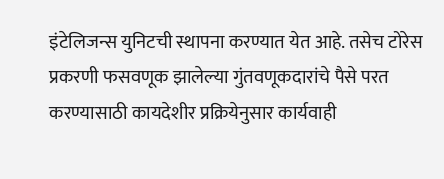इंटेलिजन्स युनिटची स्थापना करण्यात येत आहे. तसेच टोरेस प्रकरणी फसवणूक झालेल्या गुंतवणूकदारांचे पैसे परत करण्यासाठी कायदेशीर प्रक्रियेनुसार कार्यवाही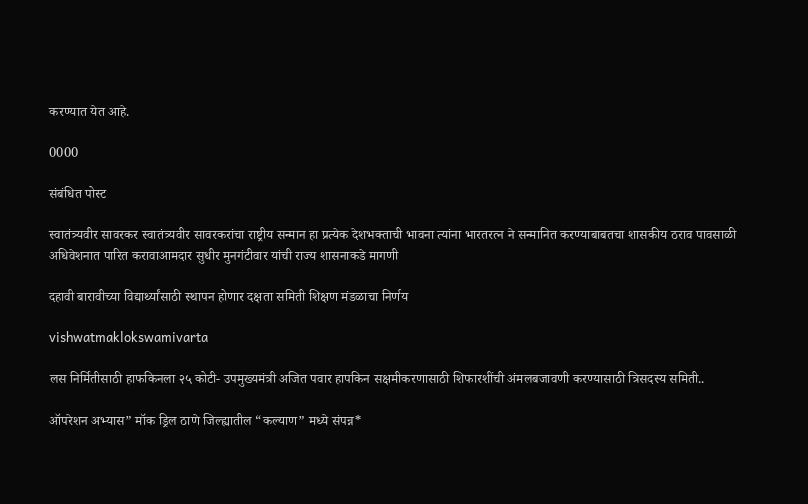करण्यात येत आहे.

0000

संबंधित पोस्ट

स्वातंत्र्यवीर सावरकर स्वातंत्र्यवीर सावरकरांचा राष्ट्रीय सन्मान हा प्रत्येक देशभक्ताची भावना त्यांना भारतरत्न ने सन्मानित करण्याबाबतचा शासकीय ठराव पावसाळी अधिवेशनात पारित करावाआमदार सुधीर मुनगंटीवार यांची राज्य शासनाकडे मागणी

दहावी बारावीच्या विद्यार्थ्यांसाठी स्थापन होणार दक्षता समिती शिक्षण मंडळाचा निर्णय

vishwatmaklokswamivarta

लस निर्मितीसाठी हाफकिनला २५ कोटी- उपमुख्यमंत्री अजित पवार हापकिन सक्षमीकरणासाठी शिफारशींची अंमलबजावणी करण्यासाठी त्रिसदस्य समिती..

ऑपरेशन अभ्यास” मॉक ड्रिल ठाणे जिल्ह्यातील “कल्याण” मध्ये संपन्न*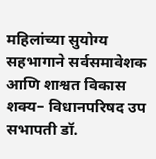महिलांच्या सुयोग्य सहभागाने सर्वसमावेशक आणि शाश्वत विकास शक्य– विधानपरिषद उप सभापती डॉ.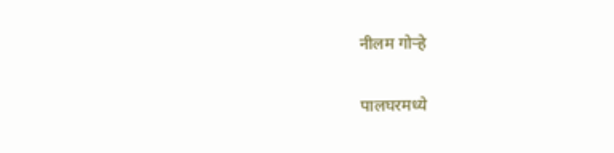नीलम गोऱ्हे

पालघरमध्ये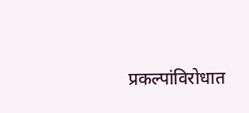प्रकल्पांविरोधात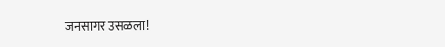जनसागर उसळला!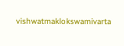vishwatmaklokswamivarta